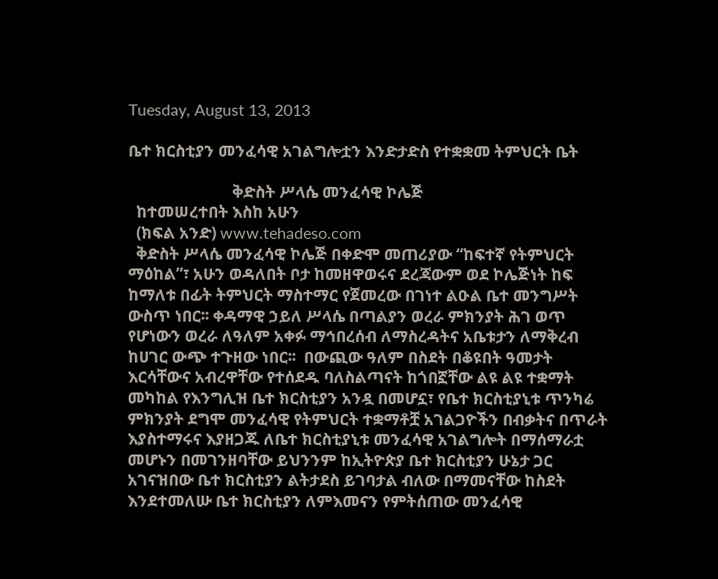Tuesday, August 13, 2013

ቤተ ክርስቲያን መንፈሳዊ አገልግሎቷን እንድታድስ የተቋቋመ ትምህርት ቤት

                          ቅድስት ሥላሴ መንፈሳዊ ኮሌጅ
  ከተመሠረተበት እስከ አሁን
  (ክፍል አንድ) www.tehadeso.com
  ቅድስት ሥላሴ መንፈሳዊ ኮሌጅ በቀድሞ መጠሪያው “ከፍተኛ የትምህርት ማዕከል”፣ አሁን ወዳለበት ቦታ ከመዘዋወሩና ደረጃውም ወደ ኮሌጅነት ከፍ ከማለቱ በፊት ትምህርት ማስተማር የጀመረው በገነተ ልዑል ቤተ መንግሥት ውስጥ ነበር፡፡ ቀዳማዊ ኃይለ ሥላሴ በጣልያን ወረራ ምክንያት ሕገ ወጥ የሆነውን ወረራ ለዓለም አቀፉ ማኅበረሰብ ለማስረዳትና አቤቱታን ለማቅረብ ከሀገር ውጭ ተጉዘው ነበር፡፡  በውጪው ዓለም በስደት በቆዩበት ዓመታት እርሳቸውና አብረዋቸው የተሰደዱ ባለስልጣናት ከጎበኟቸው ልዩ ልዩ ተቋማት መካከል የእንግሊዝ ቤተ ክርስቲያን አንዷ በመሆኗ፣ የቤተ ክርስቲያኒቱ ጥንካሬ ምክንያት ደግሞ መንፈሳዊ የትምህርት ተቋማቶቿ አገልጋዮችን በብቃትና በጥራት እያስተማሩና እያዘጋጁ ለቤተ ክርስቲያኒቱ መንፈሳዊ አገልግሎት በማሰማራቷ መሆኑን በመገንዘባቸው ይህንንም ከኢትዮጵያ ቤተ ክርስቲያን ሁኔታ ጋር አገናዝበው ቤተ ክርስቲያን ልትታደስ ይገባታል ብለው በማመናቸው ከስደት እንደተመለሡ ቤተ ክርስቲያን ለምእመናን የምትሰጠው መንፈሳዊ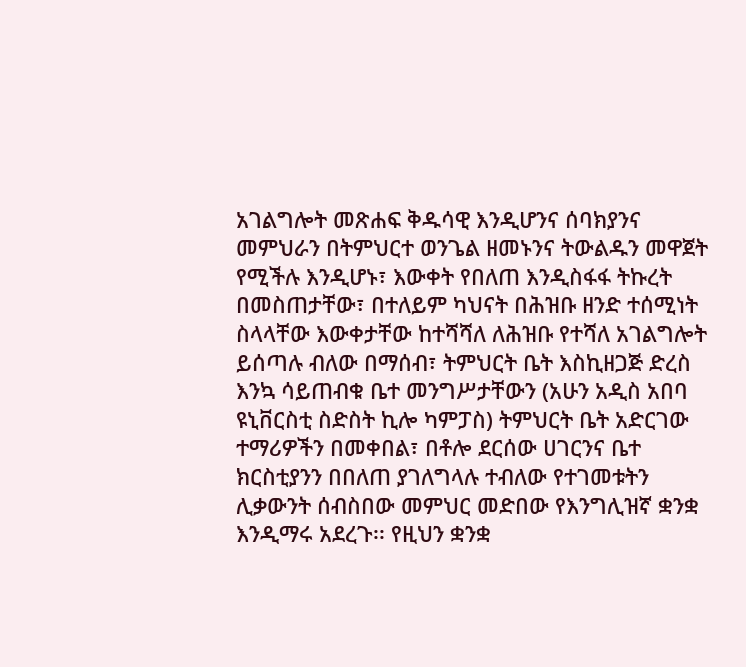አገልግሎት መጽሐፍ ቅዱሳዊ እንዲሆንና ሰባክያንና መምህራን በትምህርተ ወንጌል ዘመኑንና ትውልዱን መዋጀት የሚችሉ እንዲሆኑ፣ እውቀት የበለጠ እንዲስፋፋ ትኩረት በመስጠታቸው፣ በተለይም ካህናት በሕዝቡ ዘንድ ተሰሚነት ስላላቸው እውቀታቸው ከተሻሻለ ለሕዝቡ የተሻለ አገልግሎት ይሰጣሉ ብለው በማሰብ፣ ትምህርት ቤት እስኪዘጋጅ ድረስ እንኳ ሳይጠብቁ ቤተ መንግሥታቸውን (አሁን አዲስ አበባ ዩኒቨርስቲ ስድስት ኪሎ ካምፓስ) ትምህርት ቤት አድርገው ተማሪዎችን በመቀበል፣ በቶሎ ደርሰው ሀገርንና ቤተ ክርስቲያንን በበለጠ ያገለግላሉ ተብለው የተገመቱትን ሊቃውንት ሰብስበው መምህር መድበው የእንግሊዝኛ ቋንቋ እንዲማሩ አደረጉ፡፡ የዚህን ቋንቋ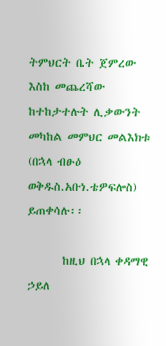ትምህርት ቤት ጀምረው እስከ መጨረሻው ከተከታተሉት ሊቃውንት መካከል መምህር መልእክቱ (በኋላ ብፁዕ ወቅዱስ.አቡነ.ቴዎፍሎስ) ይጠቀሳሉ፡፡

       ከዚህ በኋላ ቀዳማዊ ኃይለ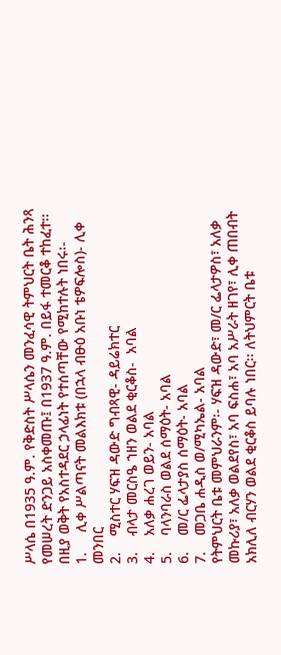ሥላሴ በ1935 ዓ.ም. የቅድስት ሥላሴን መንፈሳዊ ትምህርት ቤት ሕንጻ የመሠረት ድንጋይ አስቀመጡ፤ በ1937 ዓ.ም. በይፋ ተመርቆ ተከፈተ፡፡ በዚያ ወቅት የአስተዳደር ኃላፊነት የተሰጣቸው የሚከተሉት ነበሩ፡-
1.     ሊቀ ሥልጣናት መልእክቱ (በኋላ ብፁዕ አቡነ ቴዎፍሎስ)- ሊቀ መንበር
2.    ሚስተር ሃፍዝ ዳውድ ግብጻዊ- ዳይሬክተር
3.    ብላታ መርስዔ ኀዘን ወልደ ቂርቆስ-  አባል
4.    አለቃ ሐረገ ወይን- አባል
5.    ባላንባራስ ወልደ ሰማዕት- አባል
6.    መ/ር ፌላታያስ ሰማዕት- አባል
7.    መጋቤ ሐዲስ ወ/ሚካኤል- አባል
የትምህርት ቤቱ መምህራንም፡- ሃፍዝ ዳውድ፣ መ/ር ፌላታዎስ፣ አለቃ መኩሪያ፣ አለቃ ወልደየስ፣ አባ ፍስሐ፣ አባ አሥራት ዘገየ፣ ሊቀ ጠበብት አክሊለ ብርሃን ወልደ ቂርቆስ ይባሉ ነበር፡፡ ለትህምርት ቤቱ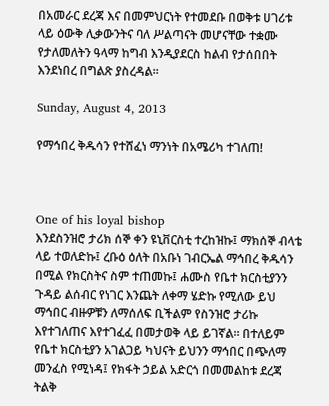በአመራር ደረጃ እና በመምህርነት የተመደቡ በወቅቱ ሀገሪቱ ላይ ዕውቅ ሊቃውንትና ባለ ሥልጣናት መሆናቸው ተቋሙ የታለመለትን ዓላማ ከግብ እንዲያደርስ ከልብ የታሰበበት እንደነበረ በግልጽ ያስረዳል፡፡

Sunday, August 4, 2013

የማኅበረ ቅዱሳን የተሸፈነ ማንነት በአሜሪካ ተገለጠ!



One of his loyal bishop
እንደስንዝሮ ታሪክ ሰኞ ቀን ዩኒቨርስቲ ተረከዝኩ፤ ማክሰኞ ብላቴ ላይ ተወለድኩ፤ ረቡዕ ዕለት በአቡነ ገብርኤል ማኅበረ ቅዱሳን በሚል የክርስትና ስም ተጠመኩ፤ ሐሙስ የቤተ ክርስቲያንን ጉዳይ ልሰብር የነገር እንጨት ለቀማ ሄድኩ የሚለው ይህ ማኅበር ብዙዎቹን ለማሰለፍ ቢችልም የስንዝሮ ታሪኩ እየተገለጠና እየተገፈፈ በመታወቅ ላይ ይገኛል። በተለይም የቤተ ክርስቲያን አገልጋይ ካህናት ይህንን ማኅበር በጭለማ መንፈስ የሚነዳ፤ የክፋት ኃይል አድርጎ በመመልከቱ ደረጃ ትልቅ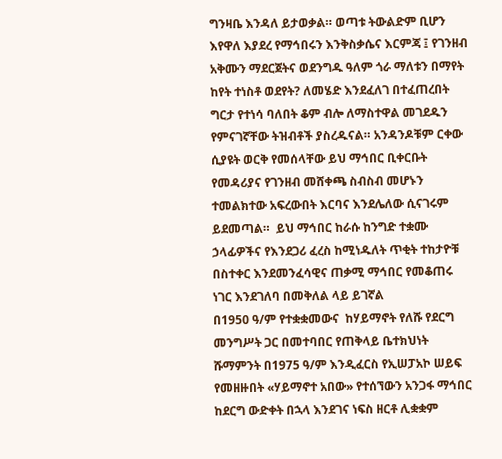ግንዛቤ እንዳለ ይታወቃል። ወጣቱ ትውልድም ቢሆን እየዋለ እያደረ የማኅበሩን እንቅስቃሴና እርምጃ ፤ የገንዘብ አቅሙን ማደርጀትና ወደንግዱ ዓለም ጎራ ማለቱን በማየት ከየት ተነስቶ ወደየት? ለመሄድ እንደፈለገ በተፈጠረበት ግርታ የተነሳ ባለበት ቆም ብሎ ለማስተዋል መገደዱን የምናገኛቸው ትዝብቶች ያስረዱናል። አንዳንዶቹም ርቀው ሲያዩት ወርቅ የመሰላቸው ይህ ማኅበር ቢቀርቡት የመዳሪያና የገንዘብ መሸቀጫ ስብስብ መሆኑን ተመልክተው አፍረውበት እርባና እንደሌለው ሲናገሩም ይደመጣል።  ይህ ማኅበር ከራሱ ከንግድ ተቋሙ ኃላፊዎችና የእንደጋሪ ፈረስ ከሚነዱለት ጥቂት ተከታዮቹ በስተቀር እንደመንፈሳዊና ጠቃሚ ማኅበር የመቆጠሩ ነገር እንደገለባ በመቅለል ላይ ይገኛል
በ1950 ዓ/ም የተቋቋመውና  ከሃይማኖት የለሹ የደርግ መንግሥት ጋር በመተባበር የጠቅላይ ቤተክህነት ሹማምንት በ1975 ዓ/ም እንዲፈርስ የኢሠፓአኮ ሠይፍ የመዘዙበት «ሃይማኖተ አበው» የተሰኘውን አንጋፋ ማኅበር ከደርግ ውድቀት በኋላ እንደገና ነፍስ ዘርቶ ሊቋቋም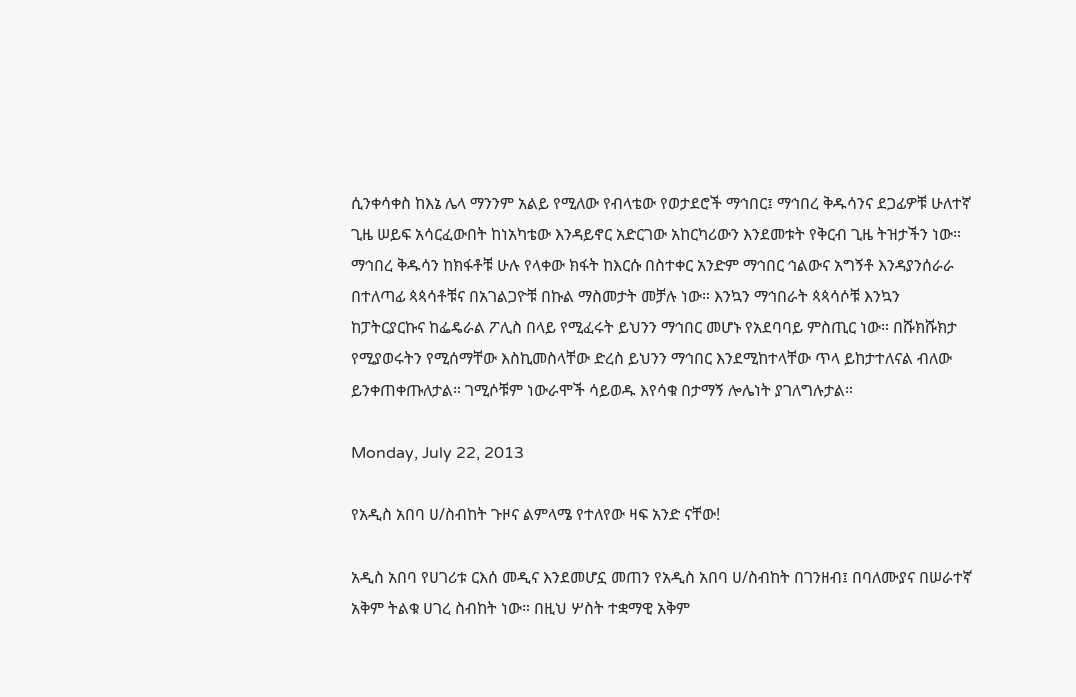ሲንቀሳቀስ ከእኔ ሌላ ማንንም አልይ የሚለው የብላቴው የወታደሮች ማኅበር፤ ማኅበረ ቅዱሳንና ደጋፊዎቹ ሁለተኛ ጊዜ ሠይፍ አሳርፈውበት ከነአካቴው እንዳይኖር አድርገው አከርካሪውን እንደመቱት የቅርብ ጊዜ ትዝታችን ነው። ማኅበረ ቅዱሳን ከክፋቶቹ ሁሉ የላቀው ክፋት ከእርሱ በስተቀር አንድም ማኅበር ኅልውና አግኝቶ እንዳያንሰራራ በተለጣፊ ጳጳሳቶቹና በአገልጋዮቹ በኩል ማስመታት መቻሉ ነው። እንኳን ማኅበራት ጳጳሳሶቹ እንኳን ከፓትርያርኩና ከፌዴራል ፖሊስ በላይ የሚፈሩት ይህንን ማኅበር መሆኑ የአደባባይ ምስጢር ነው። በሹክሹክታ የሚያወሩትን የሚሰማቸው እስኪመስላቸው ድረስ ይህንን ማኅበር እንደሚከተላቸው ጥላ ይከታተለናል ብለው ይንቀጠቀጡለታል። ገሚሶቹም ነውራሞች ሳይወዱ እየሳቁ በታማኝ ሎሌነት ያገለግሉታል።

Monday, July 22, 2013

የአዲስ አበባ ሀ/ስብከት ጉዞና ልምላሜ የተለየው ዛፍ አንድ ናቸው!

አዲስ አበባ የሀገሪቱ ርእሰ መዲና እንደመሆኗ መጠን የአዲስ አበባ ሀ/ስብከት በገንዘብ፤ በባለሙያና በሠራተኛ አቅም ትልቁ ሀገረ ስብከት ነው። በዚህ ሦስት ተቋማዊ አቅም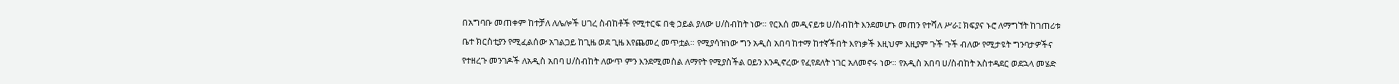በአግባቡ መጠቀም ከተቻለ ለሌሎች ሀገረ ስብከቶች የሚተርፍ በቂ ኃይል ያለው ሀ/ስብከት ነው። የርእሰ መዲናይቱ ሀ/ስብከት እንደመሆኑ መጠን የተሻለ ሥራ፤ ክፍያና ኑሮ ለማግኘት ከገጠሪቱ ቤተ ክርስቲያን የሚፈልሰው አገልጋይ ከጊዜ ወደ ጊዜ እየጨመረ መጥቷል። የሚያሳዝነው ግን አዲስ አበባ ከተማ ከተኛችበት እየነቃች እዚህም እዚያም ጉች ጉች ብለው የሚታዩት ግንባታዎችና የተዘረጉ መንገዶች ለአዲስ አበባ ሀ/ስብከት ለውጥ ምን እንደሚመስል ለማየት የሚያስችል ዐይን እንዲኖረው የፈየደለት ነገር አለመኖሩ ነው። የአዲስ አበባ ሀ/ስብከት አስተዳደር ወደኋላ መሄድ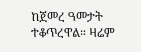ከጀመረ ዓመታት ተቆጥረዋል። ዛሬም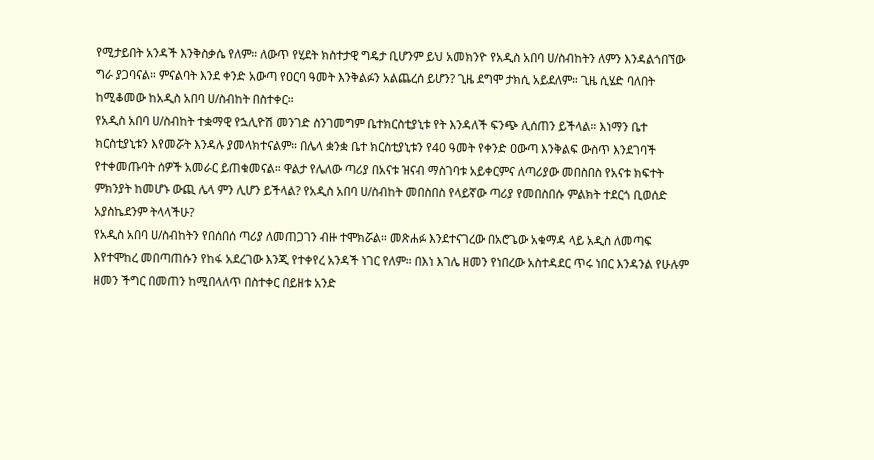የሚታይበት አንዳች እንቅስቃሴ የለም። ለውጥ የሂደት ክስተታዊ ግዴታ ቢሆንም ይህ አመክንዮ የአዲስ አበባ ሀ/ስብከትን ለምን እንዳልጎበኘው ግራ ያጋባናል። ምናልባት እንደ ቀንድ አውጣ የዐርባ ዓመት እንቅልፉን አልጨረሰ ይሆን? ጊዜ ደግሞ ታክሲ አይደለም። ጊዜ ሲሄድ ባለበት ከሚቆመው ከአዲስ አበባ ሀ/ስብከት በስተቀር።
የአዲስ አበባ ሀ/ስብከት ተቋማዊ የኋሊዮሽ መንገድ ስንገመግም ቤተክርስቲያኒቱ የት እንዳለች ፍንጭ ሊሰጠን ይችላል። እነማን ቤተ ክርስቲያኒቱን እየመሯት እንዳሉ ያመላክተናልም። በሌላ ቋንቋ ቤተ ክርስቲያኒቱን የ40 ዓመት የቀንድ ዐውጣ እንቅልፍ ውስጥ እንደገባች የተቀመጡባት ሰዎች አመራር ይጠቁመናል። ዋልታ የሌለው ጣሪያ በአናቱ ዝናብ ማስገባቱ አይቀርምና ለጣሪያው መበስበስ የአናቱ ክፍተት ምክንያት ከመሆኑ ውጪ ሌላ ምን ሊሆን ይችላል? የአዲስ አበባ ሀ/ስብከት መበስበስ የላይኛው ጣሪያ የመበስበሱ ምልክት ተደርጎ ቢወሰድ አያስኬደንም ትላላችሁ?
የአዲስ አበባ ሀ/ስብከትን የበሰበሰ ጣሪያ ለመጠጋገን ብዙ ተሞክሯል። መጽሐፉ እንደተናገረው በአሮጌው አቁማዳ ላይ አዲስ ለመጣፍ እየተሞከረ መበጣጠሱን የከፋ አደረገው እንጂ የተቀየረ አንዳች ነገር የለም። በእነ እገሌ ዘመን የነበረው አስተዳደር ጥሩ ነበር እንዳንል የሁሉም ዘመን ችግር በመጠን ከሚበላለጥ በስተቀር በይዘቱ አንድ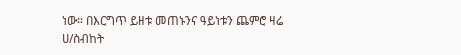ነው። በእርግጥ ይዘቱ መጠኑንና ዓይነቱን ጨምሮ ዛሬ ሀ/ስብከት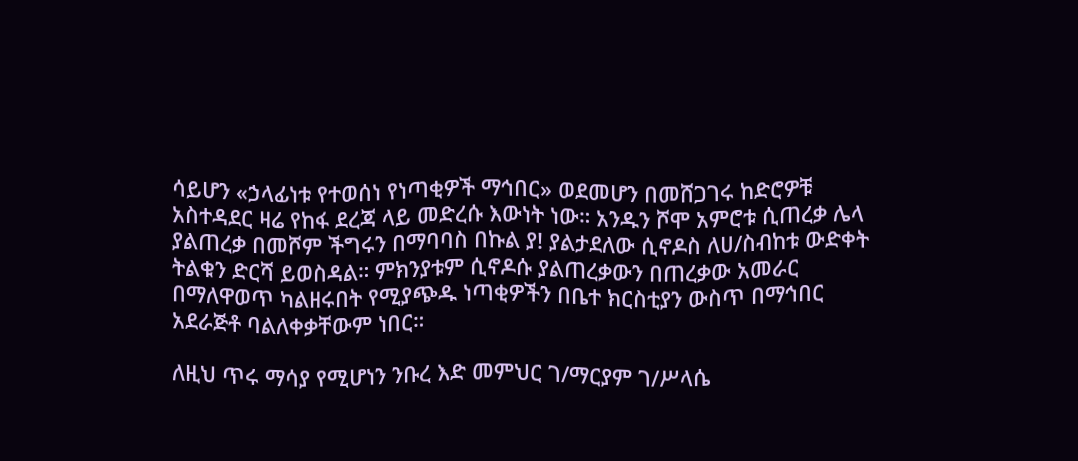ሳይሆን «ኃላፊነቱ የተወሰነ የነጣቂዎች ማኅበር» ወደመሆን በመሸጋገሩ ከድሮዎቹ አስተዳደር ዛሬ የከፋ ደረጃ ላይ መድረሱ እውነት ነው። አንዱን ሾሞ አምሮቱ ሲጠረቃ ሌላ ያልጠረቃ በመሾም ችግሩን በማባባስ በኩል ያ! ያልታደለው ሲኖዶስ ለሀ/ስብከቱ ውድቀት ትልቁን ድርሻ ይወስዳል። ምክንያቱም ሲኖዶሱ ያልጠረቃውን በጠረቃው አመራር በማለዋወጥ ካልዘሩበት የሚያጭዱ ነጣቂዎችን በቤተ ክርስቲያን ውስጥ በማኅበር አደራጅቶ ባልለቀቃቸውም ነበር።

ለዚህ ጥሩ ማሳያ የሚሆነን ንቡረ እድ መምህር ገ/ማርያም ገ/ሥላሴ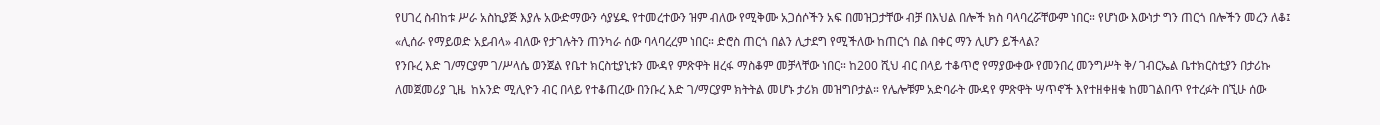የሀገረ ስብከቱ ሥራ አስኪያጅ እያሉ አውድማውን ሳያሄዱ የተመረተውን ዝም ብለው የሚቅሙ አጋሰሶችን አፍ በመዝጋታቸው ብቻ በእህል በሎች ክስ ባላባረሯቸውም ነበር። የሆነው እውነታ ግን ጠርጎ በሎችን መረን ለቆ፤ «ሊሰራ የማይወድ አይብላ» ብለው የታገሉትን ጠንካራ ሰው ባላባረረም ነበር። ድሮስ ጠርጎ በልን ሊታደግ የሚችለው ከጠርጎ በል በቀር ማን ሊሆን ይችላል?
የንቡረ እድ ገ/ማርያም ገ/ሥላሴ ወንጀል የቤተ ክርስቲያኒቱን ሙዳየ ምጽዋት ዘረፋ ማስቆም መቻላቸው ነበር። ከ200 ሺህ ብር በላይ ተቆጥሮ የማያውቀው የመንበረ መንግሥት ቅ/ ገብርኤል ቤተክርስቲያን በታሪኩ ለመጀመሪያ ጊዜ  ከአንድ ሚሊዮን ብር በላይ የተቆጠረው በንቡረ እድ ገ/ማርያም ክትትል መሆኑ ታሪክ መዝግቦታል። የሌሎቹም አድባራት ሙዳየ ምጽዋት ሣጥኖች እየተዘቀዘቁ ከመገልበጥ የተረፉት በኚሁ ሰው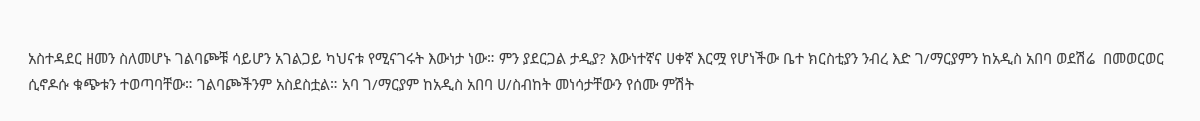አስተዳደር ዘመን ስለመሆኑ ገልባጮቹ ሳይሆን አገልጋይ ካህናቱ የሚናገሩት እውነታ ነው። ምን ያደርጋል ታዲያ? እውነተኛና ሀቀኛ እርሟ የሆነችው ቤተ ክርስቲያን ንብረ እድ ገ/ማርያምን ከአዲስ አበባ ወደሽሬ  በመወርወር ሲኖዶሱ ቁጭቱን ተወጣባቸው። ገልባጮችንም አስደስቷል። አባ ገ/ማርያም ከአዲስ አበባ ሀ/ስብከት መነሳታቸውን የሰሙ ምሽት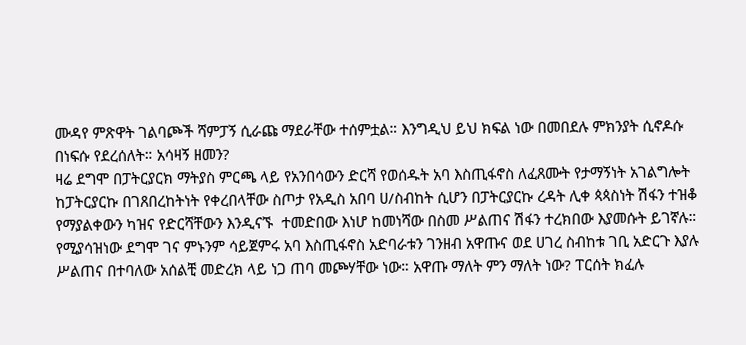ሙዳየ ምጽዋት ገልባጮች ሻምፓኝ ሲራጩ ማደራቸው ተሰምቷል። እንግዲህ ይህ ክፍል ነው በመበደሉ ምክንያት ሲኖዶሱ በነፍሱ የደረሰለት። አሳዛኝ ዘመን?
ዛሬ ደግሞ በፓትርያርክ ማትያስ ምርጫ ላይ የአንበሳውን ድርሻ የወሰዱት አባ እስጢፋኖስ ለፈጸሙት የታማኝነት አገልግሎት ከፓትርያርኩ በገጸበረከትነት የቀረበላቸው ስጦታ የአዲስ አበባ ሀ/ስብከት ሲሆን በፓትርያርኩ ረዳት ሊቀ ጳጳስነት ሽፋን ተዝቆ የማያልቀውን ካዝና የድርሻቸውን እንዲናኙ  ተመድበው እነሆ ከመነሻው በስመ ሥልጠና ሽፋን ተረክበው እያመሱት ይገኛሉ። የሚያሳዝነው ደግሞ ገና ምኑንም ሳይጀምሩ አባ እስጢፋኖስ አድባራቱን ገንዘብ አዋጡና ወደ ሀገረ ስብከቱ ገቢ አድርጉ እያሉ ሥልጠና በተባለው አሰልቺ መድረክ ላይ ነጋ ጠባ መጮሃቸው ነው። አዋጡ ማለት ምን ማለት ነው? ፐርሰት ክፈሉ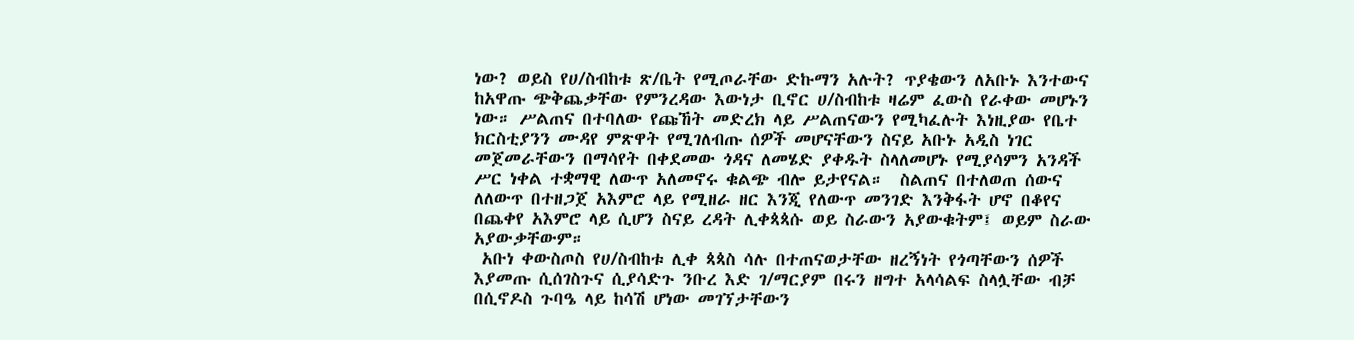ነው? ወይስ የሀ/ስብከቱ ጽ/ቤት የሚጦራቸው ድኩማን አሉት? ጥያቄውን ለአቡኑ እንተውና ከአዋጡ ጭቅጨቃቸው የምንረዳው እውነታ ቢኖር ሀ/ስብከቱ ዛሬም ፈውስ የራቀው መሆኑን ነው። ሥልጠና በተባለው የጩኸት መድረክ ላይ ሥልጠናውን የሚካፈሉት እነዚያው የቤተ ክርስቲያንን ሙዳየ ምጽዋት የሚገለብጡ ሰዎች መሆናቸውን ስናይ አቡኑ አዲስ ነገር መጀመራቸውን በማሳየት በቀደመው ጎዳና ለመሄድ ያቀዱት ስላለመሆኑ የሚያሳምን አንዳች  ሥር ነቀል ተቋማዊ ለውጥ አለመኖሩ ቁልጭ ብሎ ይታየናል።  ስልጠና በተለወጠ ሰውና ለለውጥ በተዘጋጀ አእምሮ ላይ የሚዘራ ዘር እንጂ የለውጥ መንገድ እንቅፋት ሆኖ በቆየና በጨቀየ አእምሮ ላይ ሲሆን ስናይ ረዳት ሊቀጳጳሱ ወይ ስራውን አያውቁትም፤ ወይም ስራው አያውቃቸውም።
 አቡነ ቀውስጦስ የሀ/ስብከቱ ሊቀ ጳጳስ ሳሉ በተጠናወታቸው ዘረኝነት የጎጣቸውን ሰዎች እያመጡ ሲሰገስጉና ሲያሳድጉ ንቡረ እድ ገ/ማርያም በሩን ዘግተ አላሳልፍ ስላሏቸው ብቻ በሲኖዶስ ጉባዔ ላይ ከሳሽ ሆነው መገኘታቸውን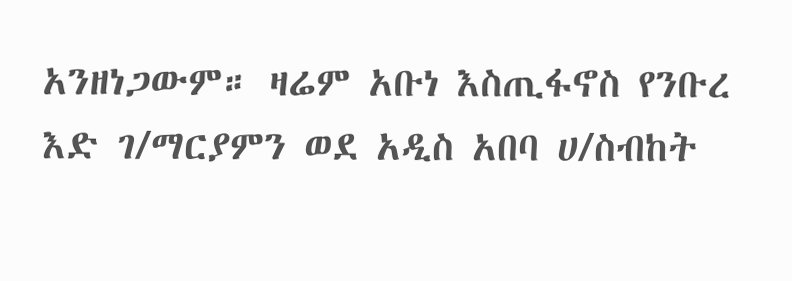አንዘነጋውም። ዛሬም አቡነ እስጢፋኖስ የንቡረ እድ ገ/ማርያምን ወደ አዲስ አበባ ሀ/ስብከት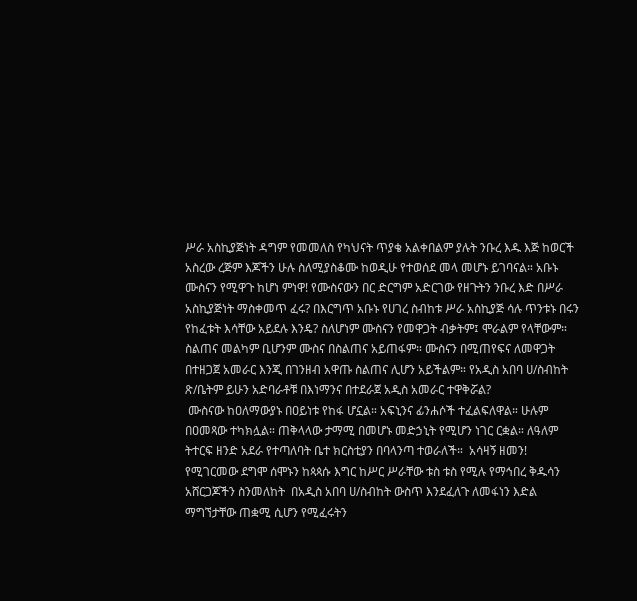ሥራ አስኪያጅነት ዳግም የመመለስ የካህናት ጥያቄ አልቀበልም ያሉት ንቡረ እዱ እጅ ከወርች አስረው ረጅም እጆችን ሁሉ ስለሚያስቆሙ ከወዲሁ የተወሰደ መላ መሆኑ ይገባናል። አቡኑ ሙስናን የሚዋጉ ከሆነ ምነዋ! የሙስናውን በር ድርግም አድርገው የዘጉትን ንቡረ እድ በሥራ አስኪያጅነት ማስቀመጥ ፈሩ? በእርግጥ አቡኑ የሀገረ ስብከቱ ሥራ አስኪያጅ ሳሉ ጥንቱኑ በሩን የከፈቱት እሳቸው አይደሉ እንዴ? ስለሆነም ሙስናን የመዋጋት ብቃትም፤ ሞራልም የላቸውም። ስልጠና መልካም ቢሆንም ሙስና በስልጠና አይጠፋም። ሙስናን በሚጠየፍና ለመዋጋት በተዘጋጀ አመራር እንጂ በገንዘብ አዋጡ ስልጠና ሊሆን አይችልም። የአዲስ አበባ ሀ/ስብከት ጽ/ቤትም ይሁን አድባራቶቹ በእነማንና በተደራጀ አዲስ አመራር ተዋቅሯል?
 ሙስናው ከዐለማውያኑ በዐይነቱ የከፋ ሆኗል። አፍኒንና ፊንሐሶች ተፈልፍለዋል። ሁሉም በዐመጻው ተካክሏል። ጠቅላላው ታማሚ በመሆኑ መድኃኒት የሚሆን ነገር ርቋል። ለዓለም ትተርፍ ዘንድ አደራ የተጣለባት ቤተ ክርስቲያን በባላንጣ ተወራለች።  አሳዛኝ ዘመን!
የሚገርመው ደግሞ ሰሞኑን ከጳጳሱ እግር ከሥር ሥራቸው ቱስ ቱስ የሚሉ የማኅበረ ቅዱሳን አሸርጋጆችን ስንመለከት  በአዲስ አበባ ሀ/ስብከት ውስጥ እንደፈለጉ ለመፋነን እድል ማግኘታቸው ጠቋሚ ሲሆን የሚፈሩትን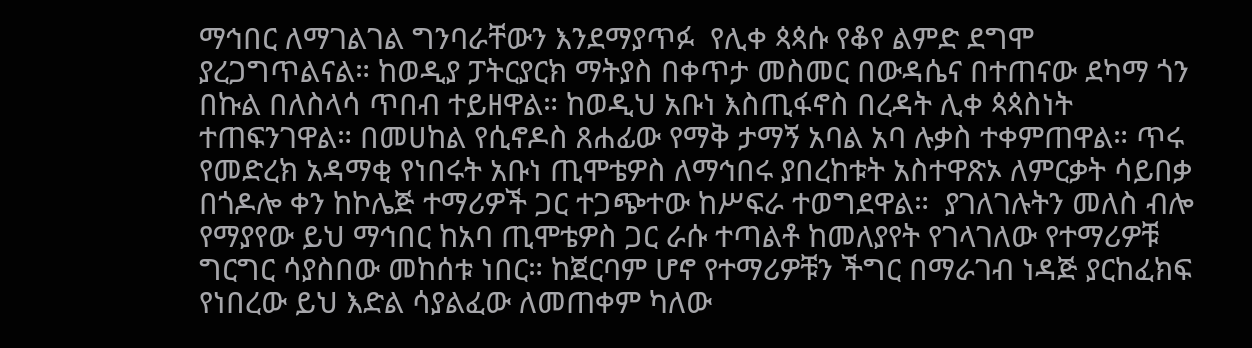ማኅበር ለማገልገል ግንባራቸውን እንደማያጥፉ  የሊቀ ጳጳሱ የቆየ ልምድ ደግሞ ያረጋግጥልናል። ከወዲያ ፓትርያርክ ማትያስ በቀጥታ መስመር በውዳሴና በተጠናው ደካማ ጎን በኩል በለስላሳ ጥበብ ተይዘዋል። ከወዲህ አቡነ እስጢፋኖስ በረዳት ሊቀ ጳጳስነት ተጠፍንገዋል። በመሀከል የሲኖዶስ ጸሐፊው የማቅ ታማኝ አባል አባ ሉቃስ ተቀምጠዋል። ጥሩ የመድረክ አዳማቂ የነበሩት አቡነ ጢሞቴዎስ ለማኅበሩ ያበረከቱት አስተዋጽኦ ለምርቃት ሳይበቃ በጎዶሎ ቀን ከኮሌጅ ተማሪዎች ጋር ተጋጭተው ከሥፍራ ተወግደዋል።  ያገለገሉትን መለስ ብሎ የማያየው ይህ ማኅበር ከአባ ጢሞቴዎስ ጋር ራሱ ተጣልቶ ከመለያየት የገላገለው የተማሪዎቹ ግርግር ሳያስበው መከሰቱ ነበር። ከጀርባም ሆኖ የተማሪዎቹን ችግር በማራገብ ነዳጅ ያርከፈክፍ የነበረው ይህ እድል ሳያልፈው ለመጠቀም ካለው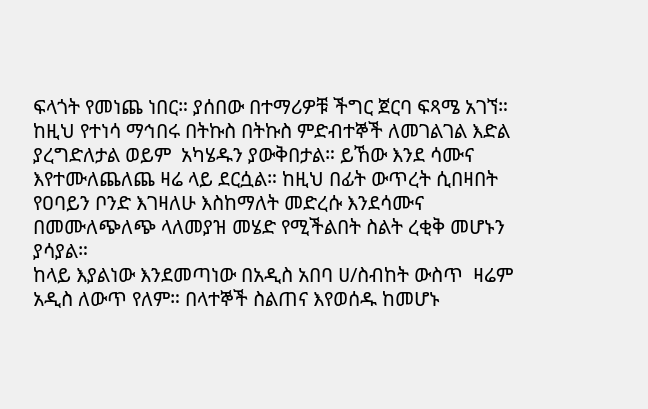ፍላጎት የመነጨ ነበር። ያሰበው በተማሪዎቹ ችግር ጀርባ ፍጻሜ አገኘ።  ከዚህ የተነሳ ማኅበሩ በትኩስ በትኩስ ምድብተኞች ለመገልገል እድል ያረግድለታል ወይም  አካሄዱን ያውቅበታል። ይኸው እንደ ሳሙና እየተሙለጨለጨ ዛሬ ላይ ደርሷል። ከዚህ በፊት ውጥረት ሲበዛበት የዐባይን ቦንድ እገዛለሁ እስከማለት መድረሱ እንደሳሙና በመሙለጭለጭ ላለመያዝ መሄድ የሚችልበት ስልት ረቂቅ መሆኑን ያሳያል።
ከላይ እያልነው እንደመጣነው በአዲስ አበባ ሀ/ስብከት ውስጥ  ዛሬም አዲስ ለውጥ የለም። በላተኞች ስልጠና እየወሰዱ ከመሆኑ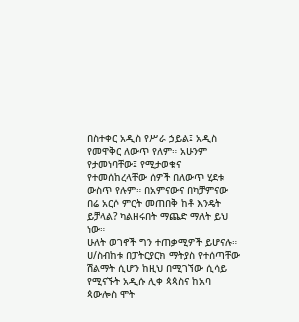በስተቀር አዲስ የሥራ ኃይል፤ አዲስ የመዋቅር ለውጥ የለም። አሁንም የታመነባቸው፤ የሚታወቁና የተመሰከረላቸው ሰዎች በለውጥ ሂደቱ ውስጥ የሉም። በአምናውና በካቻምናው በሬ አርሶ ምርት መጠበቅ ከቶ እንዴት ይቻላል? ካልዘሩበት ማጨድ ማለት ይህ ነው።
ሁለት ወገኖች ግን ተጠቃሚዎች ይሆናሉ። ሀ/ስብከቱ በፓትርያርክ ማትያስ የተሰጣቸው ሽልማት ሲሆን ከዚህ በሚገኘው ሲሳይ የሚናኙት አዲሱ ሊቀ ጳጳስና ከአባ ጳውሎስ ሞት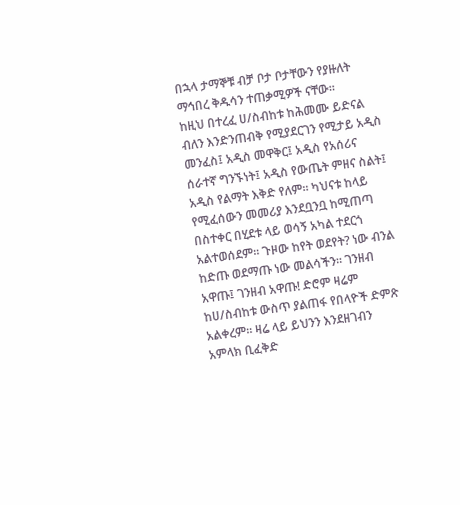በኋላ ታማኞቹ ብቻ ቦታ ቦታቸውን የያዙለት ማኅበረ ቅዱሳን ተጠቃሚዎች ናቸው።
ከዚህ በተረፈ ሀ/ስብከቱ ከሕመሙ ይድናል ብለን እንድንጠብቅ የሚያደርገን የሚታይ አዲስ መንፈስ፤ አዲስ መዋቅር፤ አዲስ የአሰሪና ሰራተኛ ግንኙነት፤ አዲስ የውጤት ምዘና ስልት፤ አዲስ የልማት እቅድ የለም። ካህናቱ ከላይ የሚፈሰውን መመሪያ እንደቧንቧ ከሚጠጣ በስተቀር በሂደቱ ላይ ወሳኝ አካል ተደርጎ አልተወሰደም። ጉዞው ከየት ወደየት? ነው ብንል ከድጡ ወደማጡ ነው መልሳችን። ገንዘብ አዋጡ፤ ገንዘብ አዋጡ! ድሮም ዛሬም ከሀ/ስብከቱ ውስጥ ያልጠፋ የበላዮች ድምጽ አልቀረም። ዛሬ ላይ ይህንን እንደዘገብን አምላክ ቢፈቅድ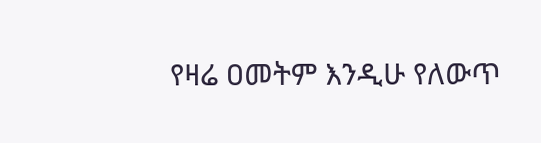የዛሬ ዐመትም እንዲሁ የለውጥ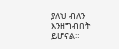ያለህ ብለን እንዘግብበት ይሆናል።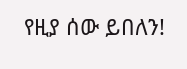የዚያ ሰው ይበለን!